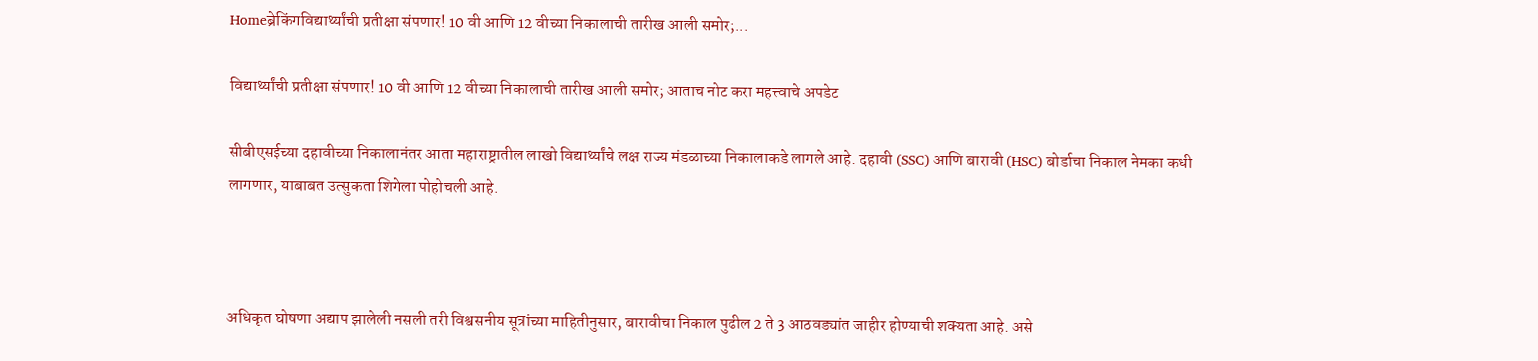Homeब्रेकिंगविद्यार्थ्यांची प्रतीक्षा संपणार! 10 वी आणि 12 वीच्या निकालाची तारीख आली समोर;...

विद्यार्थ्यांची प्रतीक्षा संपणार! 10 वी आणि 12 वीच्या निकालाची तारीख आली समोर; आताच नोट करा महत्त्वाचे अपडेट

सीबीएसईच्या दहावीच्या निकालानंतर आता महाराष्ट्रातील लाखो विद्यार्थ्यांचे लक्ष राज्य मंडळाच्या निकालाकडे लागले आहे. दहावी (SSC) आणि बारावी (HSC) बोर्डाचा निकाल नेमका कधी लागणार, याबाबत उत्सुकता शिगेला पोहोचली आहे.



अधिकृत घोषणा अद्याप झालेली नसली तरी विश्वसनीय सूत्रांच्या माहितीनुसार, बारावीचा निकाल पुढील 2 ते 3 आठवड्यांत जाहीर होण्याची शक्यता आहे. असे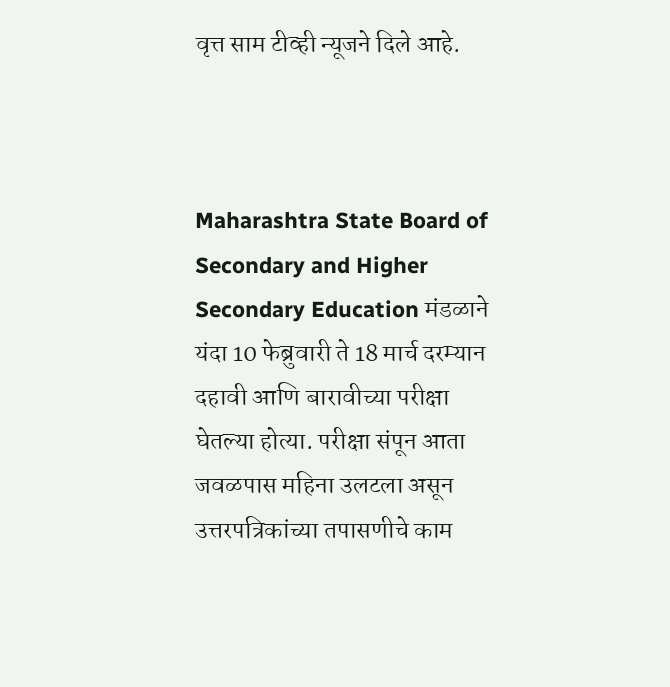वृत्त साम टीव्ही न्यूजने दिले आहे.



Maharashtra State Board of Secondary and Higher Secondary Education मंडळाने यंदा 10 फेब्रुवारी ते 18 मार्च दरम्यान दहावी आणि बारावीच्या परीक्षा घेतल्या होत्या. परीक्षा संपून आता जवळपास महिना उलटला असून उत्तरपत्रिकांच्या तपासणीचे काम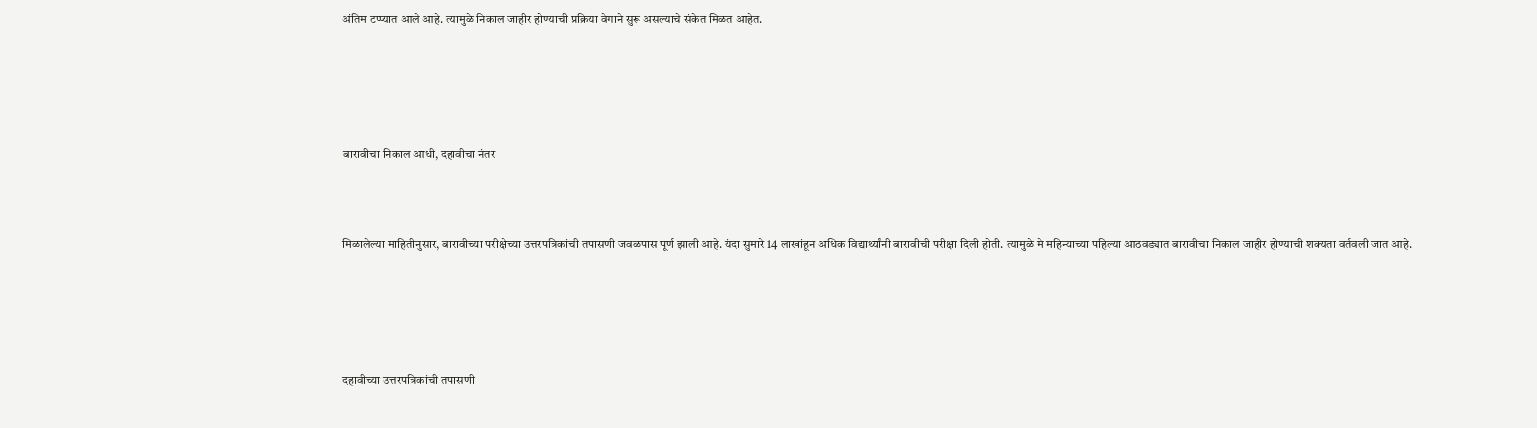अंतिम टप्प्यात आले आहे. त्यामुळे निकाल जाहीर होण्याची प्रक्रिया वेगाने सुरू असल्याचे संकेत मिळत आहेत.





बारावीचा निकाल आधी, दहावीचा नंतर



मिळालेल्या माहितीनुसार, बारावीच्या परीक्षेच्या उत्तरपत्रिकांची तपासणी जवळपास पूर्ण झाली आहे. यंदा सुमारे 14 लाखांहून अधिक विद्यार्थ्यांनी बारावीची परीक्षा दिली होती. त्यामुळे मे महिन्याच्या पहिल्या आठवड्यात बारावीचा निकाल जाहीर होण्याची शक्यता वर्तवली जात आहे.





दहावीच्या उत्तरपत्रिकांची तपासणी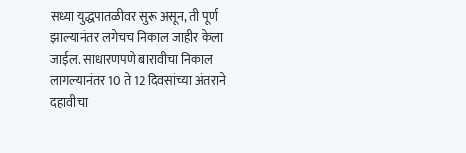सध्या युद्धपातळीवर सुरू असून, ती पूर्ण झाल्यानंतर लगेचच निकाल जाहीर केला जाईल. साधारणपणे बारावीचा निकाल लागल्यानंतर 10 ते 12 दिवसांच्या अंतराने दहावीचा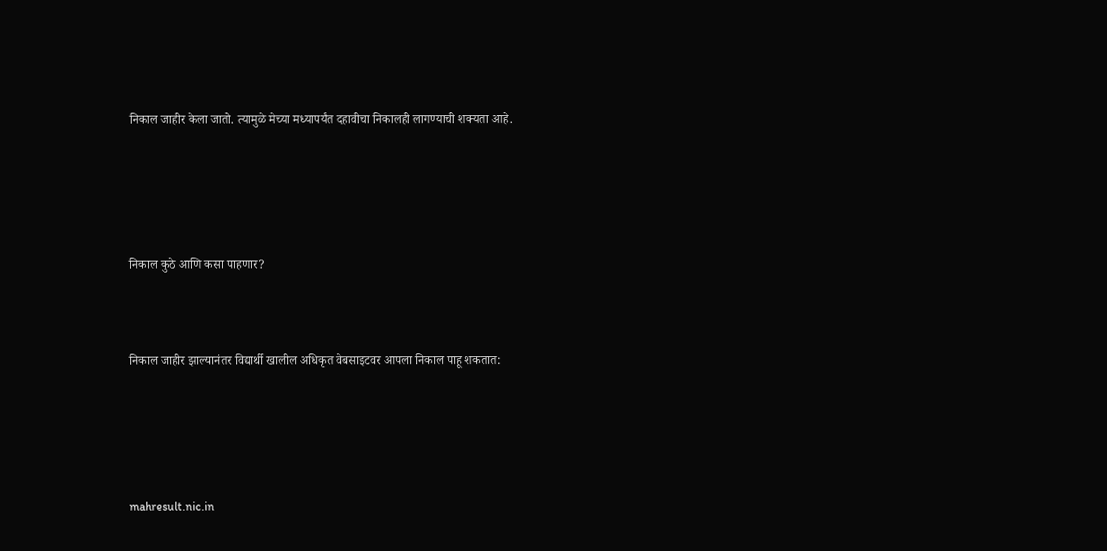निकाल जाहीर केला जातो. त्यामुळे मेच्या मध्यापर्यंत दहावीचा निकालही लागण्याची शक्यता आहे.





निकाल कुठे आणि कसा पाहणार?



निकाल जाहीर झाल्यानंतर विद्यार्थी खालील अधिकृत वेबसाइटवर आपला निकाल पाहू शकतात:





mahresult.nic.in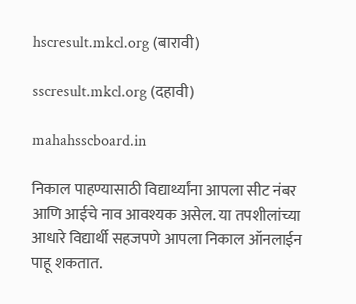hscresult.mkcl.org (बारावी)

sscresult.mkcl.org (दहावी)

mahahsscboard.in

निकाल पाहण्यासाठी विद्यार्थ्यांना आपला सीट नंबर आणि आईचे नाव आवश्यक असेल. या तपशीलांच्या आधारे विद्यार्थी सहजपणे आपला निकाल ऑनलाईन पाहू शकतात.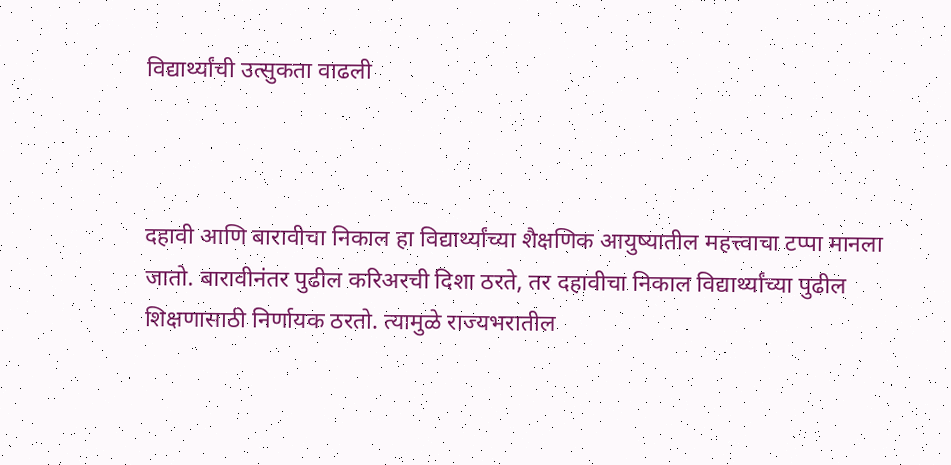विद्यार्थ्यांची उत्सुकता वाढली



दहावी आणि बारावीचा निकाल हा विद्यार्थ्यांच्या शैक्षणिक आयुष्यातील महत्त्वाचा टप्पा मानला जातो. बारावीनंतर पुढील करिअरची दिशा ठरते, तर दहावीचा निकाल विद्यार्थ्यांच्या पुढील शिक्षणासाठी निर्णायक ठरतो. त्यामुळे राज्यभरातील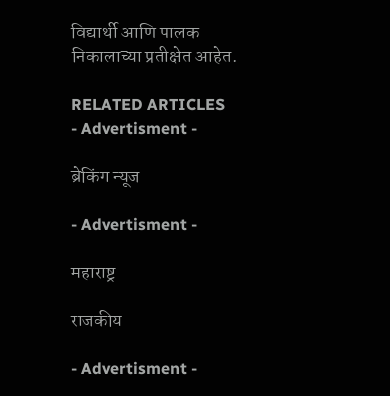विद्यार्थी आणि पालक निकालाच्या प्रतीक्षेत आहेत.

RELATED ARTICLES
- Advertisment -

ब्रेकिंग न्यूज

- Advertisment -

महाराष्ट्र

राजकीय

- Advertisment -